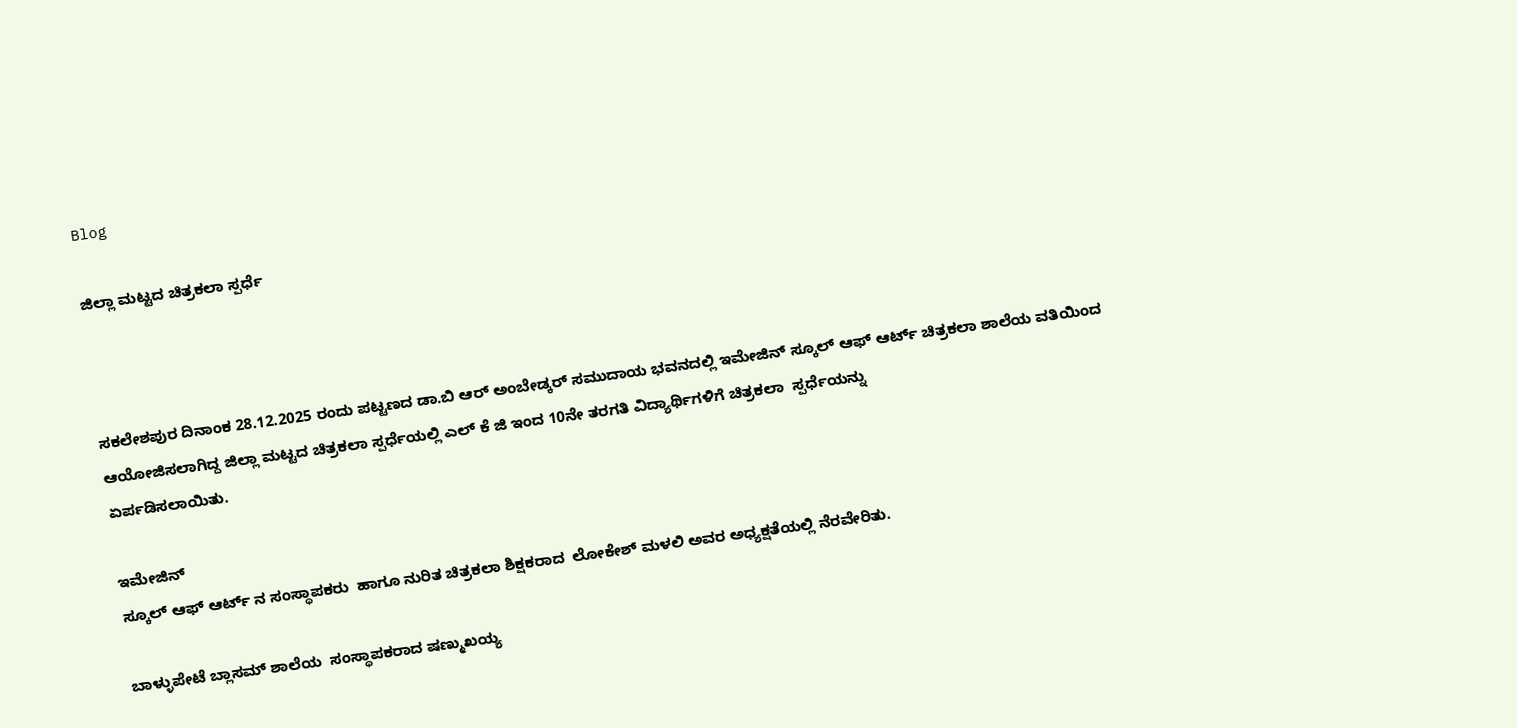Blog

ಜಿಲ್ಲಾ ಮಟ್ಟದ ಚಿತ್ರಕಲಾ ಸ್ಪರ್ಧೆ



ಸಕಲೇಶಪುರ ದಿನಾಂಕ 28.12.2025 ರಂದು ಪಟ್ಟಣದ ಡಾ.ಬಿ ಆರ್ ಅಂಬೇಡ್ಕರ್ ಸಮುದಾಯ ಭವನದಲ್ಲಿ ಇಮೇಜಿನ್ ಸ್ಕೂಲ್ ಆಫ್ ಆರ್ಟ್ ಚಿತ್ರಕಲಾ ಶಾಲೆಯ ವತಿಯಿಂದ  ಆಯೋಜಿಸಲಾಗಿದ್ದ ಜಿಲ್ಲಾ ಮಟ್ಟದ ಚಿತ್ರಕಲಾ ಸ್ಪರ್ಧೆಯಲ್ಲಿ ಎಲ್ ಕೆ ಜಿ ಇಂದ 10ನೇ ತರಗತಿ ವಿದ್ಯಾರ್ಥಿಗಳಿಗೆ ಚಿತ್ರಕಲಾ  ಸ್ಪರ್ಧೆಯನ್ನು
ಏರ್ಪಡಿಸಲಾಯಿತು.

ಇಮೇಜಿನ್
ಸ್ಕೂಲ್ ಆಫ್ ಆರ್ಟ್ ನ ಸಂಸ್ಥಾಪಕರು  ಹಾಗೂ ನುರಿತ ಚಿತ್ರಕಲಾ ಶಿಕ್ಷಕರಾದ  ಲೋಕೇಶ್ ಮಳಲಿ ಅವರ ಅಧ್ಯಕ್ಷತೆಯಲ್ಲಿ ನೆರವೇರಿತು.

ಬಾಳ್ಳುಪೇಟೆ ಬ್ಲಾಸಮ್ ಶಾಲೆಯ  ಸಂಸ್ಥಾಪಕರಾದ ಷಣ್ಮುಖಯ್ಯ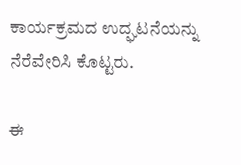ಕಾರ್ಯಕ್ರಮದ ಉದ್ಘಟನೆಯನ್ನು ನೆರೆವೇರಿಸಿ ಕೊಟ್ಟರು.

ಈ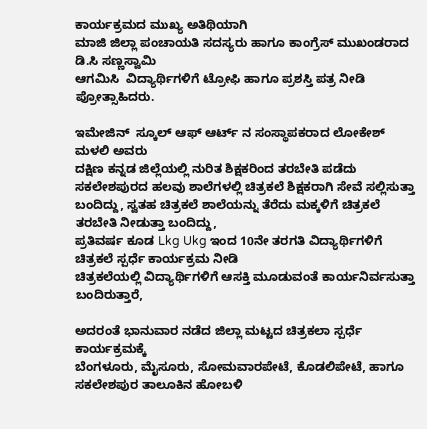ಕಾರ್ಯಕ್ರಮದ ಮುಖ್ಯ ಅತಿಥಿಯಾಗಿ
ಮಾಜಿ ಜಿಲ್ಲಾ ಪಂಚಾಯತಿ ಸದಸ್ಯರು ಹಾಗೂ ಕಾಂಗ್ರೆಸ್ ಮುಖಂಡರಾದ ಡಿ.ಸಿ ಸಣ್ಣಸ್ವಾಮಿ
ಆಗಮಿಸಿ  ವಿದ್ಯಾರ್ಥಿಗಳಿಗೆ ಟ್ರೋಫಿ ಹಾಗೂ ಪ್ರಶಸ್ತಿ ಪತ್ರ ನೀಡಿ ಪ್ರೋತ್ಸಾಹಿದರು.

ಇಮೇಜಿನ್  ಸ್ಕೂಲ್ ಆಫ್ ಆರ್ಟ್ ನ ಸಂಸ್ಥಾಪಕರಾದ ಲೋಕೇಶ್ ಮಳಲಿ ಅವರು
ದಕ್ಷಿಣ ಕನ್ನಡ ಜಿಲ್ಲೆಯಲ್ಲಿ ನುರಿತ ಶಿಕ್ಷಕರಿಂದ ತರಬೇತಿ ಪಡೆದು
ಸಕಲೇಶಪುರದ ಹಲವು ಶಾಲೆಗಳಲ್ಲಿ ಚಿತ್ರಕಲೆ ಶಿಕ್ಷಕರಾಗಿ ಸೇವೆ ಸಲ್ಲಿಸುತ್ತಾ ಬಂದಿದ್ದು, ಸ್ವತಹ ಚಿತ್ರಕಲೆ ಶಾಲೆಯನ್ನು ತೆರೆದು ಮಕ್ಕಳಿಗೆ ಚಿತ್ರಕಲೆ ತರಬೇತಿ ನೀಡುತ್ತಾ ಬಂದಿದ್ದು,
ಪ್ರತಿವರ್ಷ ಕೂಡ Lkg Ukg ಇಂದ 10ನೇ ತರಗತಿ ವಿದ್ಯಾರ್ಥಿಗಳಿಗೆ  ಚಿತ್ರಕಲೆ ಸ್ಪರ್ಧೆ ಕಾರ್ಯಕ್ರಮ ನೀಡಿ
ಚಿತ್ರಕಲೆಯಲ್ಲಿ ವಿದ್ಯಾರ್ಥಿಗಳಿಗೆ ಆಸಕ್ತಿ ಮೂಡುವಂತೆ ಕಾರ್ಯನಿರ್ವಸುತ್ತಾ ಬಂದಿರುತ್ತಾರೆ,

ಅದರಂತೆ ಭಾನುವಾರ ನಡೆದ ಜಿಲ್ಲಾ ಮಟ್ಟದ ಚಿತ್ರಕಲಾ ಸ್ಪರ್ಧೆ ಕಾರ್ಯಕ್ರಮಕ್ಕೆ
ಬೆಂಗಳೂರು, ಮೈಸೂರು, ಸೋಮವಾರಪೇಟೆ, ಕೊಡಲಿಪೇಟೆ, ಹಾಗೂ ಸಕಲೇಶಪುರ ತಾಲೂಕಿನ ಹೋಬಳಿ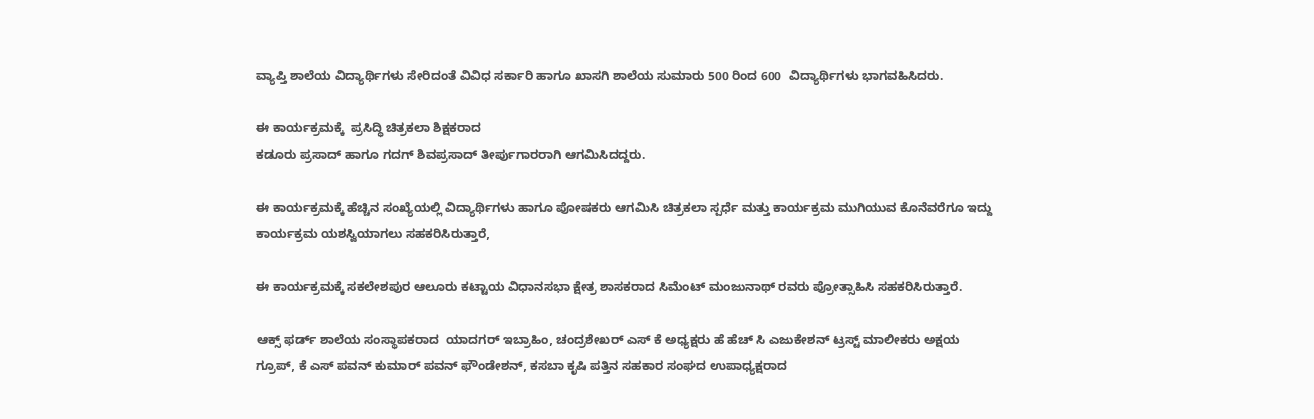ವ್ಯಾಪ್ತಿ ಶಾಲೆಯ ವಿದ್ಯಾರ್ಥಿಗಳು ಸೇರಿದಂತೆ ವಿವಿಧ ಸರ್ಕಾರಿ ಹಾಗೂ ಖಾಸಗಿ ಶಾಲೆಯ ಸುಮಾರು 500 ರಿಂದ 600  ವಿದ್ಯಾರ್ಥಿಗಳು ಭಾಗವಹಿಸಿದರು.

ಈ ಕಾರ್ಯಕ್ರಮಕ್ಕೆ  ಪ್ರಸಿದ್ಧಿ ಚಿತ್ರಕಲಾ ಶಿಕ್ಷಕರಾದ
ಕಡೂರು ಪ್ರಸಾದ್ ಹಾಗೂ ಗದಗ್ ಶಿವಪ್ರಸಾದ್ ತೀರ್ಪುಗಾರರಾಗಿ ಆಗಮಿಸಿದದ್ದರು.

ಈ ಕಾರ್ಯಕ್ರಮಕ್ಕೆ ಹೆಚ್ಚಿನ ಸಂಖ್ಯೆಯಲ್ಲಿ ವಿದ್ಯಾರ್ಥಿಗಳು ಹಾಗೂ ಪೋಷಕರು ಆಗಮಿಸಿ ಚಿತ್ರಕಲಾ ಸ್ಪರ್ಧೆ ಮತ್ತು ಕಾರ್ಯಕ್ರಮ ಮುಗಿಯುವ ಕೊನೆವರೆಗೂ ಇದ್ದು ಕಾರ್ಯಕ್ರಮ ಯಶಸ್ವಿಯಾಗಲು ಸಹಕರಿಸಿರುತ್ತಾರೆ,

ಈ ಕಾರ್ಯಕ್ರಮಕ್ಕೆ ಸಕಲೇಶಪುರ ಆಲೂರು ಕಟ್ಟಾಯ ವಿಧಾನಸಭಾ ಕ್ಷೇತ್ರ ಶಾಸಕರಾದ ಸಿಮೆಂಟ್ ಮಂಜುನಾಥ್ ರವರು ಪ್ರೋತ್ಸಾಹಿಸಿ ಸಹಕರಿಸಿರುತ್ತಾರೆ.

ಆಕ್ಸ್ ಫರ್ಡ್ ಶಾಲೆಯ ಸಂಸ್ಥಾಪಕರಾದ  ಯಾದಗರ್ ಇಬ್ರಾಹಿಂ, ಚಂದ್ರಶೇಖರ್ ಎಸ್ ಕೆ ಅಧ್ಯಕ್ಷರು ಹೆ ಹೆಚ್ ಸಿ ಎಜುಕೇಶನ್ ಟ್ರಸ್ಟ್ ಮಾಲೀಕರು ಅಕ್ಷಯ ಗ್ರೂಪ್, ಕೆ ಎಸ್ ಪವನ್ ಕುಮಾರ್ ಪವನ್ ಫೌಂಡೇಶನ್, ಕಸಬಾ ಕೃಷಿ ಪತ್ತಿನ ಸಹಕಾರ ಸಂಘದ ಉಪಾಧ್ಯಕ್ಷರಾದ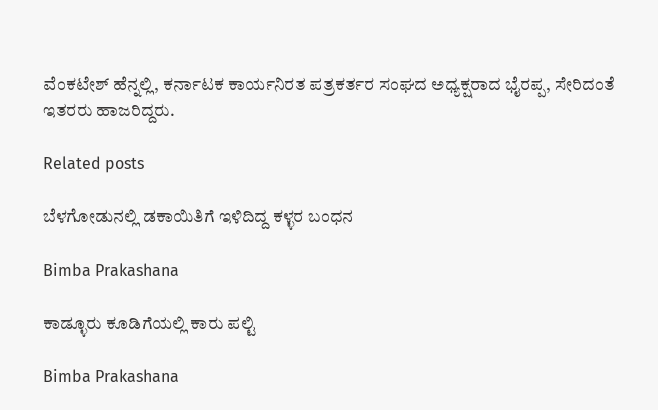ವೆಂಕಟೇಶ್ ಹೆನ್ನಲ್ಲಿ, ಕರ್ನಾಟಕ ಕಾರ್ಯನಿರತ ಪತ್ರಕರ್ತರ ಸಂಘದ ಅಧ್ಯಕ್ಷರಾದ ಭೈರಪ್ಪ, ಸೇರಿದಂತೆ  ಇತರರು ಹಾಜರಿದ್ದರು.

Related posts

ಬೆಳಗೋಡುನಲ್ಲಿ ಡಕಾಯಿತಿಗೆ ಇಳಿದಿದ್ದ ಕಳ್ಳರ ಬಂಧನ

Bimba Prakashana

ಕಾಡ್ಳೂರು ಕೂಡಿಗೆಯಲ್ಲಿ ಕಾರು ಪಲ್ಟಿ

Bimba Prakashana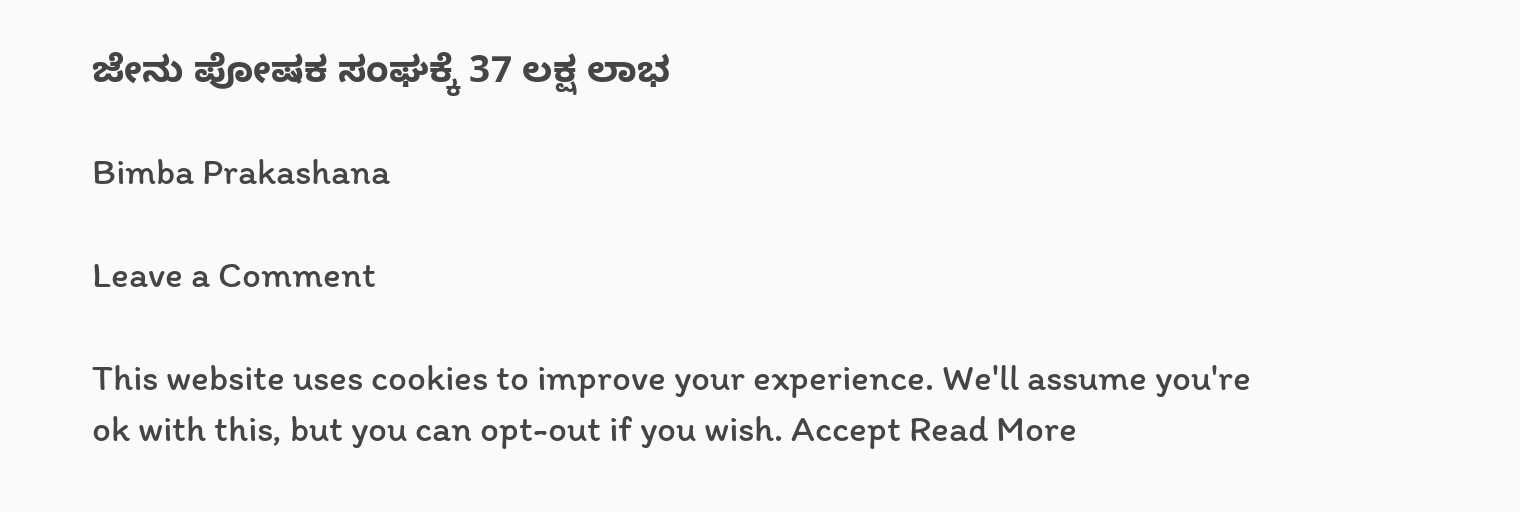ಜೇನು ಪೋಷಕ ಸಂಘಕ್ಕೆ 37 ಲಕ್ಷ ಲಾಭ

Bimba Prakashana

Leave a Comment

This website uses cookies to improve your experience. We'll assume you're ok with this, but you can opt-out if you wish. Accept Read More